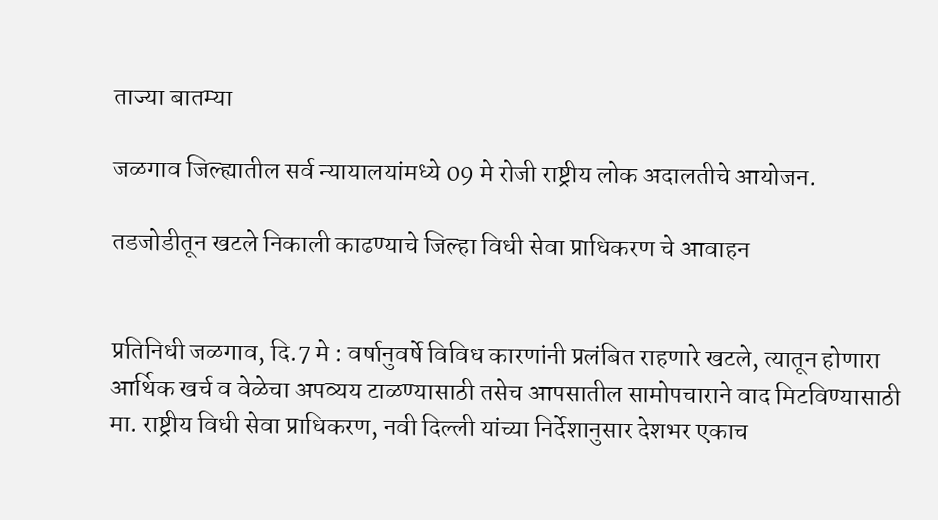ताज्या बातम्या

जळगाव जिल्ह्यातील सर्व न्यायालयांमध्ये 09 मे रोजी राष्ट्रीय लोक अदालतीचे आयोजन.

तडजोडीतून खटले निकाली काढण्याचे जिल्हा विधी सेवा प्राधिकरण चे आवाहन


प्रतिनिधी जळगाव, दि.7 मे : वर्षानुवर्षे विविध कारणांनी प्रलंबित राहणारे खटले, त्यातून होणारा आर्थिक खर्च व वेळेचा अपव्यय टाळण्यासाठी तसेच आपसातील सामोपचाराने वाद मिटविण्यासाठी मा. राष्ट्रीय विधी सेवा प्राधिकरण, नवी दिल्ली यांच्या निर्देशानुसार देशभर एकाच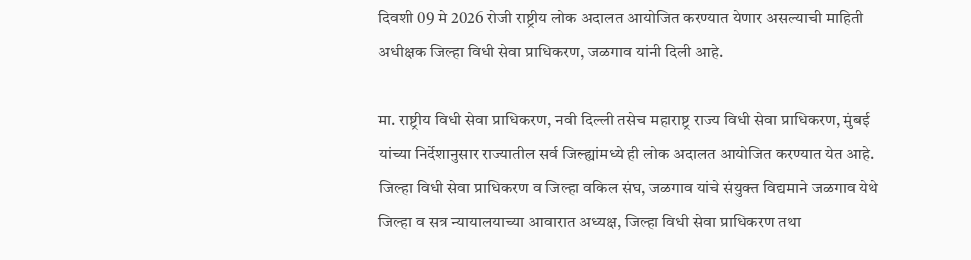दिवशी 09 मे 2026 रोजी राष्ट्रीय लोक अदालत आयोजित करण्यात येणार असल्याची माहिती अधीक्षक जिल्हा विधी सेवा प्राधिकरण, जळगाव यांनी दिली आहे.

मा. राष्ट्रीय विधी सेवा प्राधिकरण, नवी दिल्ली तसेच महाराष्ट्र राज्य विधी सेवा प्राधिकरण, मुंबई यांच्या निर्देशानुसार राज्यातील सर्व जिल्ह्यांमध्ये ही लोक अदालत आयोजित करण्यात येत आहे. जिल्हा विधी सेवा प्राधिकरण व जिल्हा वकिल संघ, जळगाव यांचे संयुक्त विद्यमाने जळगाव येथे जिल्हा व सत्र न्यायालयाच्या आवारात अध्यक्ष, जिल्हा विधी सेवा प्राधिकरण तथा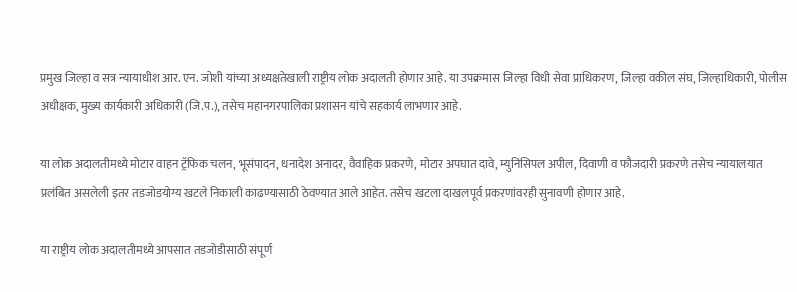प्रमुख जिल्हा व सत्र न्यायाधीश आर. एन. जोशी यांच्या अध्यक्षतेखाली राष्ट्रीय लोक अदालती होणार आहे. या उपक्रमास जिल्हा विधी सेवा प्राधिकरण, जिल्हा वकील संघ, जिल्हाधिकारी, पोलीस अधीक्षक, मुख्य कार्यकारी अधिकारी (जि.प.), तसेच महानगरपालिका प्रशासन यांचे सहकार्य लाभणार आहे.

या लोक अदालतीमध्ये मोटार वाहन ट्रॅफिक चलन, भूसंपादन, धनादेश अनादर, वैवाहिक प्रकरणे, मोटार अपघात दावे, म्युनिसिपल अपील, दिवाणी व फौजदारी प्रकरणे तसेच न्यायालयात प्रलंबित असलेली इतर तडजोडयोग्य खटले निकाली काढण्यासाठी ठेवण्यात आले आहेत. तसेच खटला दाखलपूर्व प्रकरणांवरही सुनावणी होणार आहे.

या राष्ट्रीय लोक अदालतीमध्ये आपसात तडजोडीसाठी संपूर्ण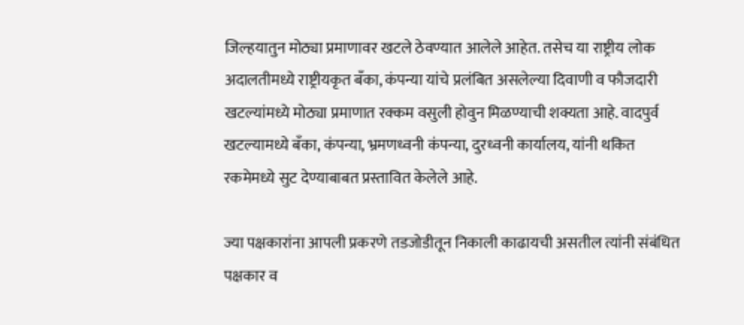जिल्हयातुन मोठ्या प्रमाणावर खटले ठेवण्यात आलेले आहेत. तसेच या राष्ट्रीय लोक अदालतीमध्ये राष्ट्रीयकृत बँका, कंपन्या यांचे प्रलंबित असलेल्या दिवाणी व फौजदारी खटल्यांमध्ये मोठ्या प्रमाणात रक्कम वसुली होवुन मिळण्याची शक्यता आहे. वादपुर्व खटल्यामध्ये बँका, कंपन्या, भ्रमणध्वनी कंपन्या, दुरध्वनी कार्यालय, यांनी थकित रकमेमध्ये सुट देण्याबाबत प्रस्तावित केलेले आहे.

ज्या पक्षकारांना आपली प्रकरणे तडजोडीतून निकाली काढायची असतील त्यांनी संबंधित पक्षकार व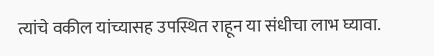त्यांचे वकील यांच्यासह उपस्थित राहून या संधीचा लाभ घ्यावा.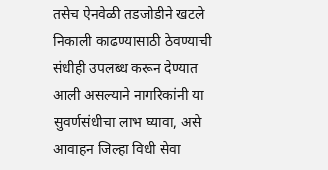तसेच ऐनवेळी तडजोडीने खटले निकाली काढण्यासाठी ठेवण्याची संधीही उपलब्ध करून देण्यात आली असल्याने नागरिकांनी या सुवर्णसंधीचा लाभ घ्यावा, असे आवाहन जिल्हा विधी सेवा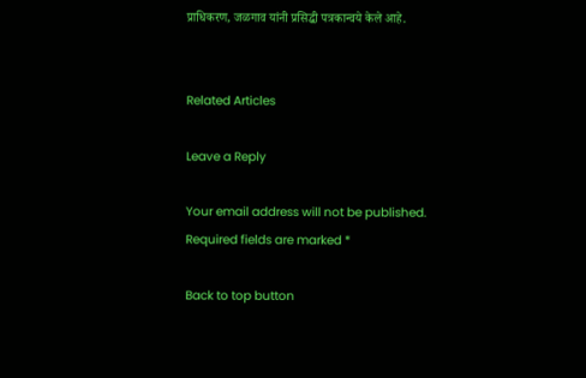प्राधिकरण, जळगाव यांनी प्रसिद्धी पत्रकान्वये केले आहे.


Related Articles

Leave a Reply

Your email address will not be published. Required fields are marked *

Back to top button